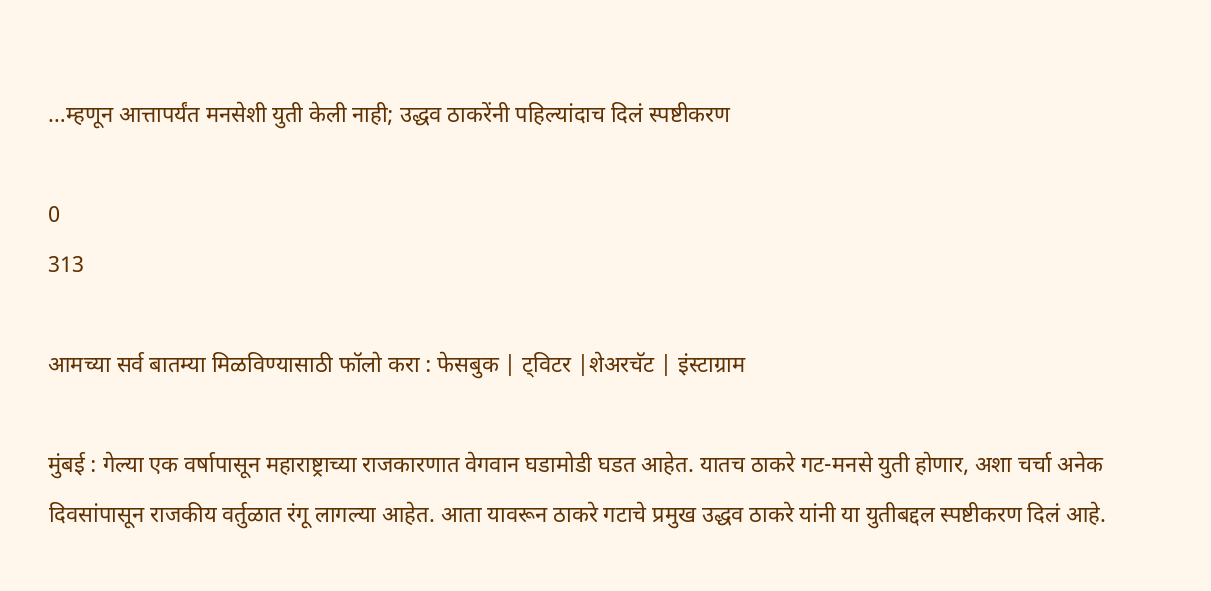…म्हणून आत्तापर्यंत मनसेशी युती केली नाही; उद्धव ठाकरेंनी पहिल्यांदाच दिलं स्पष्टीकरण

0
313

आमच्या सर्व बातम्या मिळविण्यासाठी फॉलो करा : फेसबुक | ट्विटर |शेअरचॅट | इंस्टाग्राम

मुंबई : गेल्या एक वर्षापासून महाराष्ट्राच्या राजकारणात वेगवान घडामोडी घडत आहेत. यातच ठाकरे गट-मनसे युती होणार, अशा चर्चा अनेक दिवसांपासून राजकीय वर्तुळात रंगू लागल्या आहेत. आता यावरून ठाकरे गटाचे प्रमुख उद्धव ठाकरे यांनी या युतीबद्दल स्पष्टीकरण दिलं आहे.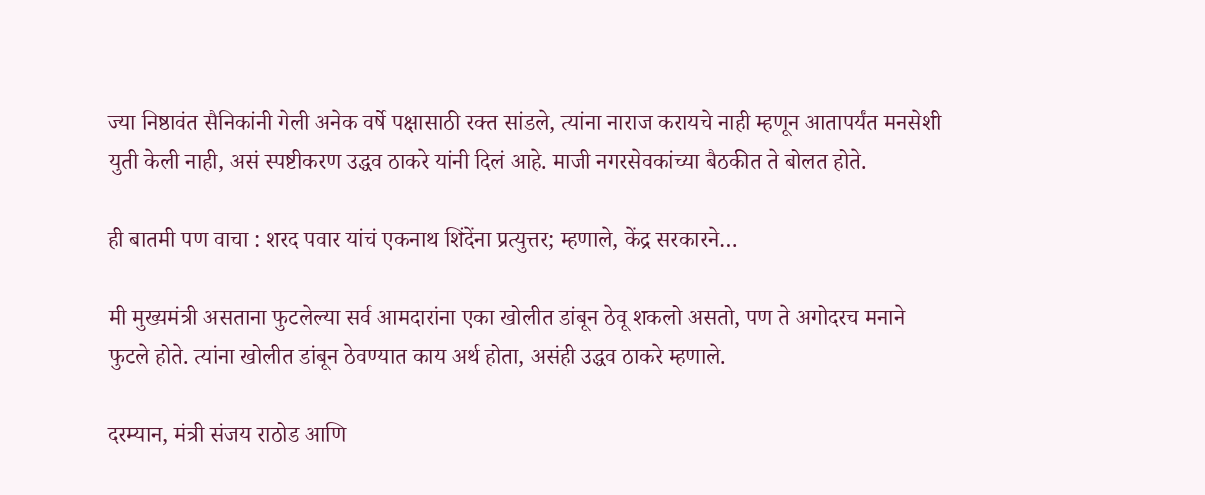ज्या निष्ठावंत सैनिकांनी गेली अनेक वर्षे पक्षासाठी रक्त सांडले, त्यांना नाराज करायचे नाही म्हणून आतापर्यंत मनसेशी युती केली नाही, असं स्पष्टीकरण उद्धव ठाकरे यांनी दिलं आहे. माजी नगरसेवकांच्या बैठकीत ते बोलत होते.

ही बातमी पण वाचा : शरद पवार यांचं एकनाथ शिंदेंना प्रत्युत्तर; म्हणाले, केंद्र सरकारने…

मी मुख्यमंत्री असताना फुटलेल्या सर्व आमदारांना एका खोलीत डांबून ठेवू शकलो असतो, पण ते अगोदरच मनाने फुटले होते. त्यांना खोलीत डांबून ठेवण्यात काय अर्थ होता, असंही उद्धव ठाकरे म्हणाले.

दरम्यान, मंत्री संजय राठोड आणि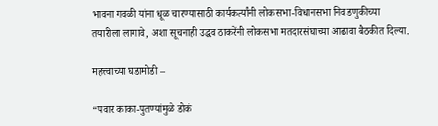भावना गवळी यांना धूळ चारण्यासाठी कार्यकर्त्यांनी लोकसभा-विधानसभा निवडणुकीच्या तयारीला लागावे, अशा सूचनाही उद्धव ठाकरेंनी लोकसभा मतदारसंघाच्या आढावा बैठकीत दिल्या.

महत्त्वाच्या घडामोडी –

“पवार काका-पुतण्यांमुळे डोकं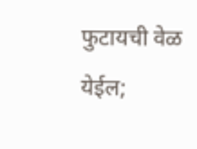फुटायची वेळ येईल;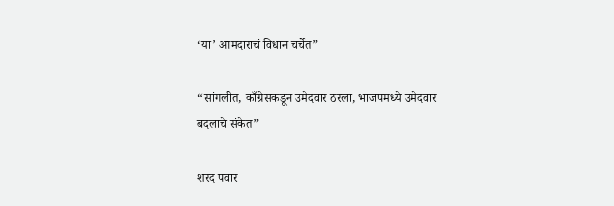‘या’ आमदाराचं विधान चर्चेत”

“सांगलीत, काँग्रेसकडून उमेदवार ठरला, भाजपमध्ये उमेदवार बदलाचे संकेत”

शरद पवार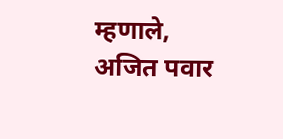म्हणाले, अजित पवार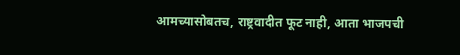आमच्यासोबतच, राष्ट्रवादीत फूट नाही, आता भाजपची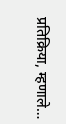प्रतिक्रिया, म्हणाले…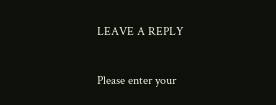LEAVE A REPLY

Please enter your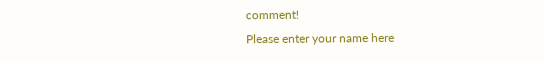comment!
Please enter your name here